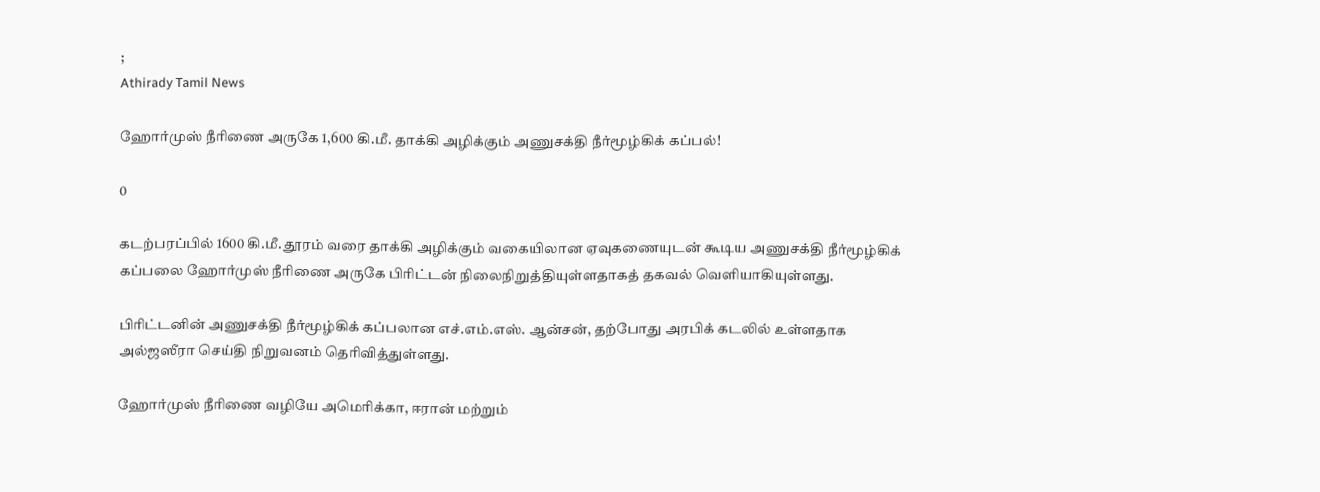;
Athirady Tamil News

ஹோர்முஸ் நீரிணை அருகே 1,600 கி.மீ. தாக்கி அழிக்கும் அணுசக்தி நீர்மூழ்கிக் கப்பல்!

0

கடற்பரப்பில் 1600 கி.மீ. தூரம் வரை தாக்கி அழிக்கும் வகையிலான ஏவுகணையுடன் கூடிய அணுசக்தி நீர்மூழ்கிக் கப்பலை ஹோர்முஸ் நீரிணை அருகே பிரிட்டன் நிலைநிறுத்தியுள்ளதாகத் தகவல் வெளியாகியுள்ளது.

பிரிட்டனின் அணுசக்தி நீர்மூழ்கிக் கப்பலான எச்.எம்.எஸ். ஆன்சன், தற்போது அரபிக் கடலில் உள்ளதாக அல்ஜஸீரா செய்தி நிறுவனம் தெரிவித்துள்ளது.

ஹோர்முஸ் நீரிணை வழியே அமெரிக்கா, ஈரான் மற்றும்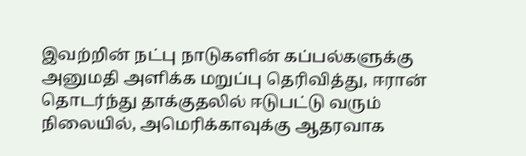இவற்றின் நட்பு நாடுகளின் கப்பல்களுக்கு அனுமதி அளிக்க மறுப்பு தெரிவித்து, ஈரான் தொடர்ந்து தாக்குதலில் ஈடுபட்டு வரும் நிலையில், அமெரிக்காவுக்கு ஆதரவாக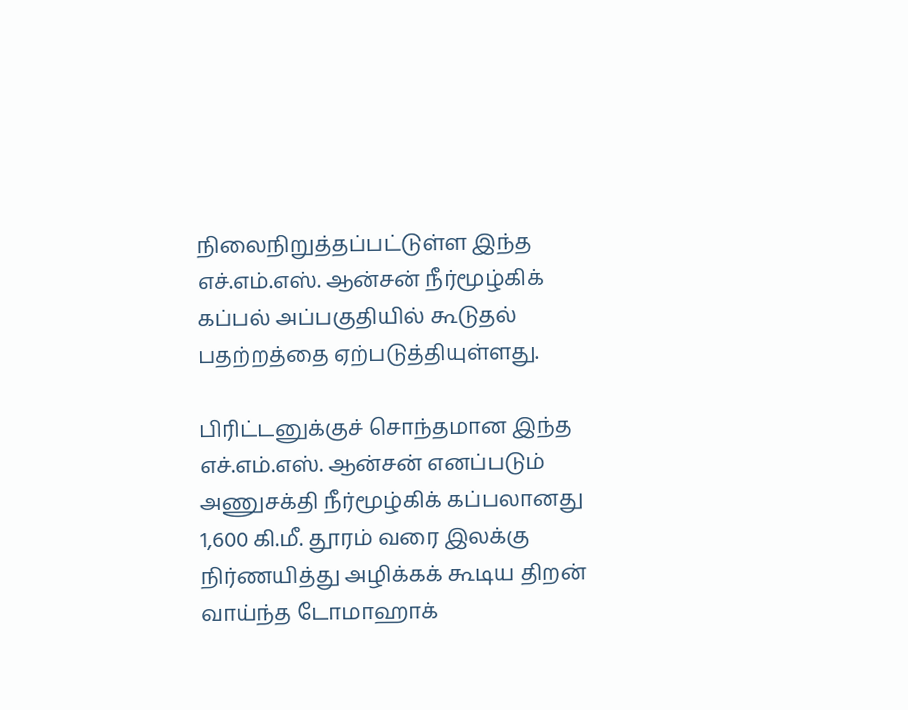நிலைநிறுத்தப்பட்டுள்ள இந்த எச்.எம்.எஸ். ஆன்சன் நீர்மூழ்கிக் கப்பல் அப்பகுதியில் கூடுதல் பதற்றத்தை ஏற்படுத்தியுள்ளது.

பிரிட்டனுக்குச் சொந்தமான இந்த எச்.எம்.எஸ். ஆன்சன் எனப்படும் அணுசக்தி நீர்மூழ்கிக் கப்பலானது 1,600 கி.மீ. தூரம் வரை இலக்கு நிர்ணயித்து அழிக்கக் கூடிய திறன் வாய்ந்த டோமாஹாக்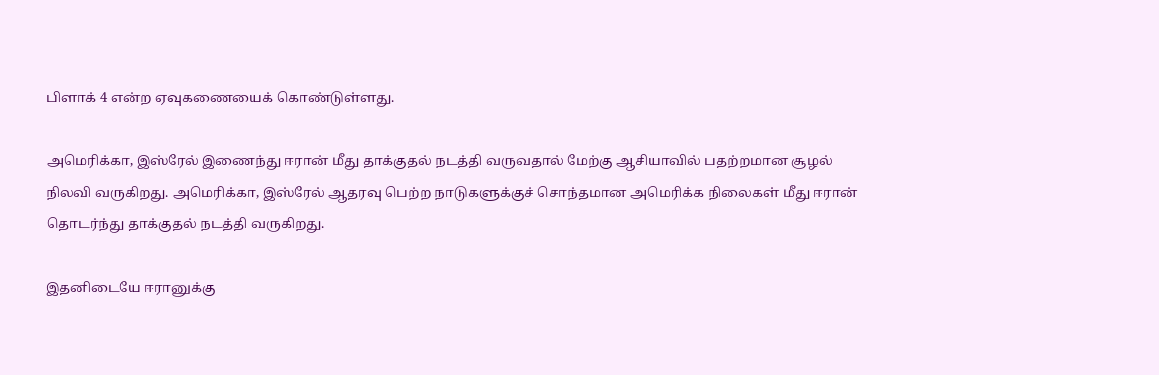பிளாக் 4 என்ற ஏவுகணையைக் கொண்டுள்ளது.

அமெரிக்கா, இஸ்ரேல் இணைந்து ஈரான் மீது தாக்குதல் நடத்தி வருவதால் மேற்கு ஆசியாவில் பதற்றமான சூழல் நிலவி வருகிறது. அமெரிக்கா, இஸ்ரேல் ஆதரவு பெற்ற நாடுகளுக்குச் சொந்தமான அமெரிக்க நிலைகள் மீது ஈரான் தொடர்ந்து தாக்குதல் நடத்தி வருகிறது.

இதனிடையே ஈரானுக்கு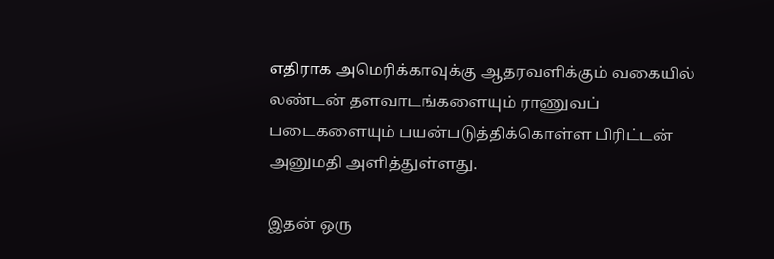எதிராக அமெரிக்காவுக்கு ஆதரவளிக்கும் வகையில் லண்டன் தளவாடங்களையும் ராணுவப் படைகளையும் பயன்படுத்திக்கொள்ள பிரிட்டன் அனுமதி அளித்துள்ளது.

இதன் ஒரு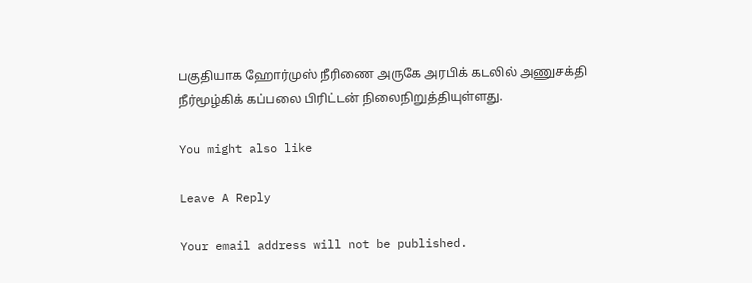பகுதியாக ஹோர்முஸ் நீரிணை அருகே அரபிக் கடலில் அணுசக்தி நீர்மூழ்கிக் கப்பலை பிரிட்டன் நிலைநிறுத்தியுள்ளது.

You might also like

Leave A Reply

Your email address will not be published.